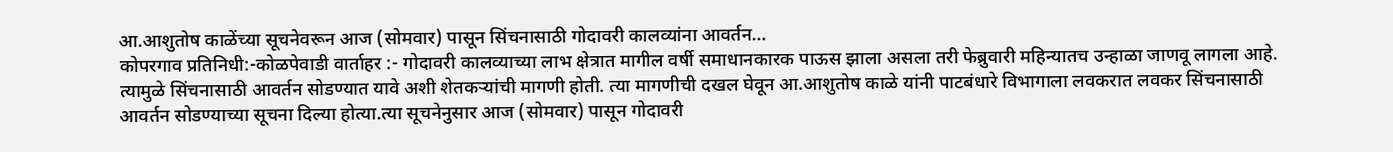आ.आशुतोष काळेंच्या सूचनेवरून आज (सोमवार) पासून सिंचनासाठी गोदावरी कालव्यांना आवर्तन…
कोपरगाव प्रतिनिधी:-कोळपेवाडी वार्ताहर :- गोदावरी कालव्याच्या लाभ क्षेत्रात मागील वर्षी समाधानकारक पाऊस झाला असला तरी फेब्रुवारी महिन्यातच उन्हाळा जाणवू लागला आहे. त्यामुळे सिंचनासाठी आवर्तन सोडण्यात यावे अशी शेतकऱ्यांची मागणी होती. त्या मागणीची दखल घेवून आ.आशुतोष काळे यांनी पाटबंधारे विभागाला लवकरात लवकर सिंचनासाठी आवर्तन सोडण्याच्या सूचना दिल्या होत्या.त्या सूचनेनुसार आज (सोमवार) पासून गोदावरी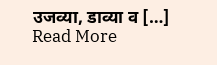उजव्या, डाव्या व […]
Read More